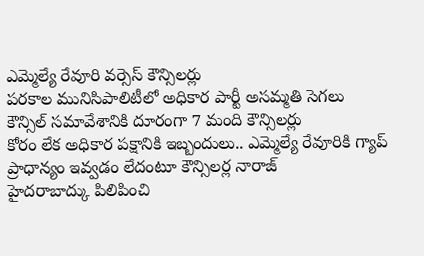ఎమ్మెల్యే రేవూరి వర్సెస్ కౌన్సిలర్లు
పరకాల మునిసిపాలిటీలో అధికార పార్టీ అసమ్మతి సెగలు
కౌన్సిల్ సమావేశానికి దూరంగా 7 మంది కౌన్సిలర్లు
కోరం లేక అధికార పక్షానికి ఇబ్బందులు.. ఎమ్మెల్యే రేవూరికి గ్యాప్
ప్రాధాన్యం ఇవ్వడం లేదంటూ కౌన్సిలర్ల నారాజ్
హైదరాబాద్కు పిలిపించి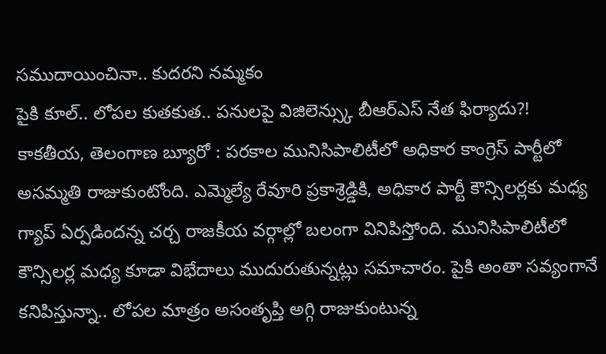సముదాయించినా.. కుదరని నమ్మకం
పైకి కూల్.. లోపల కుతకుత.. పనులపై విజిలెన్స్కు బీఆర్ఎస్ నేత ఫిర్యాదు?!
కాకతీయ, తెలంగాణ బ్యూరో : పరకాల మునిసిపాలిటీలో అధికార కాంగ్రెస్ పార్టీలో అసమ్మతి రాజుకుంటోంది. ఎమ్మెల్యే రేవూరి ప్రకాశ్రెడ్డికి, అధికార పార్టీ కౌన్సిలర్లకు మధ్య గ్యాప్ ఏర్పడిందన్న చర్చ రాజకీయ వర్గాల్లో బలంగా వినిపిస్తోంది. మునిసిపాలిటీలో కౌన్సిలర్ల మధ్య కూడా విభేదాలు ముదురుతున్నట్లు సమాచారం. పైకి అంతా సవ్యంగానే కనిపిస్తున్నా.. లోపల మాత్రం అసంతృప్తి అగ్గి రాజుకుంటున్న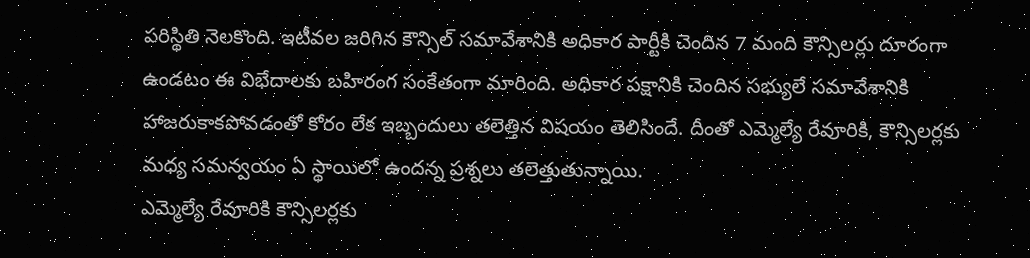పరిస్థితి నెలకొంది. ఇటీవల జరిగిన కౌన్సిల్ సమావేశానికి అధికార పార్టీకి చెందిన 7 మంది కౌన్సిలర్లు దూరంగా ఉండటం ఈ విభేదాలకు బహిరంగ సంకేతంగా మారింది. అధికార పక్షానికి చెందిన సభ్యులే సమావేశానికి హాజరుకాకపోవడంతో కోరం లేక ఇబ్బందులు తలెత్తిన విషయం తెలిసిందే. దీంతో ఎమ్మెల్యే రేవూరికి, కౌన్సిలర్లకు మధ్య సమన్వయం ఏ స్థాయిలో ఉందన్న ప్రశ్నలు తలెత్తుతున్నాయి.
ఎమ్మెల్యే రేవూరికి కౌన్సిలర్లకు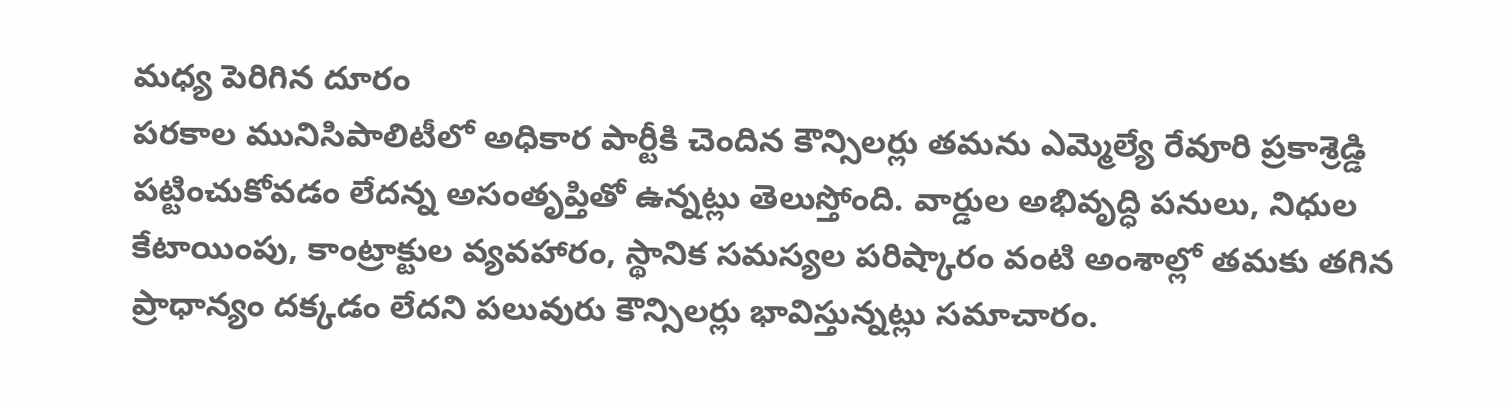మధ్య పెరిగిన దూరం
పరకాల మునిసిపాలిటీలో అధికార పార్టీకి చెందిన కౌన్సిలర్లు తమను ఎమ్మెల్యే రేవూరి ప్రకాశ్రెడ్డి పట్టించుకోవడం లేదన్న అసంతృప్తితో ఉన్నట్లు తెలుస్తోంది. వార్డుల అభివృద్ధి పనులు, నిధుల కేటాయింపు, కాంట్రాక్టుల వ్యవహారం, స్థానిక సమస్యల పరిష్కారం వంటి అంశాల్లో తమకు తగిన ప్రాధాన్యం దక్కడం లేదని పలువురు కౌన్సిలర్లు భావిస్తున్నట్లు సమాచారం.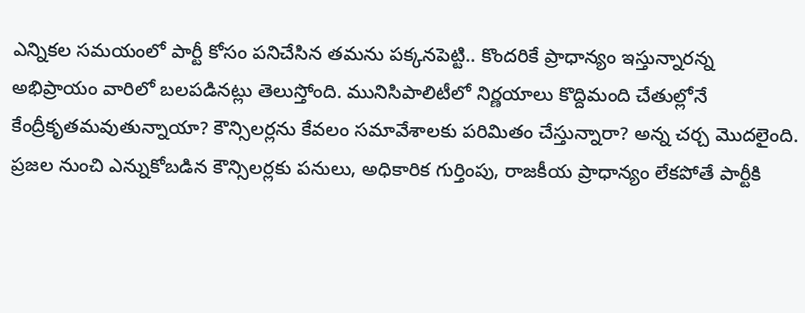ఎన్నికల సమయంలో పార్టీ కోసం పనిచేసిన తమను పక్కనపెట్టి.. కొందరికే ప్రాధాన్యం ఇస్తున్నారన్న అభిప్రాయం వారిలో బలపడినట్లు తెలుస్తోంది. మునిసిపాలిటీలో నిర్ణయాలు కొద్దిమంది చేతుల్లోనే కేంద్రీకృతమవుతున్నాయా? కౌన్సిలర్లను కేవలం సమావేశాలకు పరిమితం చేస్తున్నారా? అన్న చర్చ మొదలైంది. ప్రజల నుంచి ఎన్నుకోబడిన కౌన్సిలర్లకు పనులు, అధికారిక గుర్తింపు, రాజకీయ ప్రాధాన్యం లేకపోతే పార్టీకి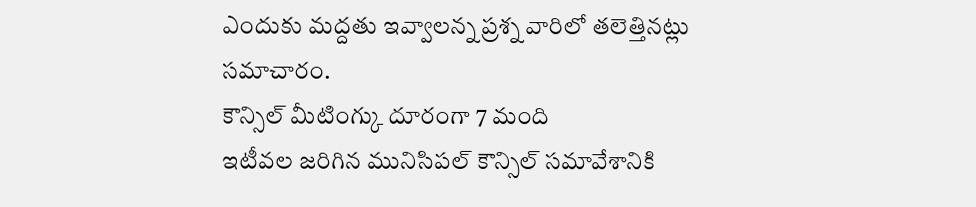ఎందుకు మద్దతు ఇవ్వాలన్న ప్రశ్న వారిలో తలెత్తినట్లు సమాచారం.
కౌన్సిల్ మీటింగ్కు దూరంగా 7 మంది
ఇటీవల జరిగిన మునిసిపల్ కౌన్సిల్ సమావేశానికి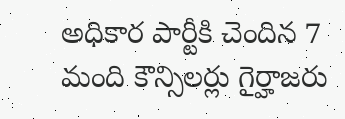అధికార పార్టీకి చెందిన 7 మంది కౌన్సిలర్లు గైర్హాజరు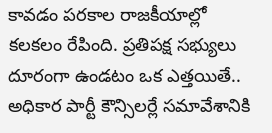కావడం పరకాల రాజకీయాల్లో కలకలం రేపింది. ప్రతిపక్ష సభ్యులు దూరంగా ఉండటం ఒక ఎత్తయితే.. అధికార పార్టీ కౌన్సిలర్లే సమావేశానికి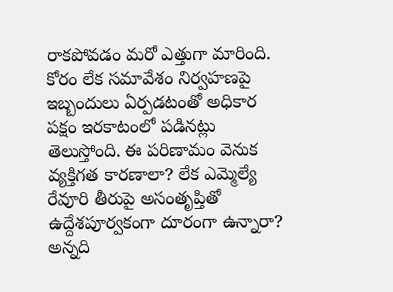రాకపోవడం మరో ఎత్తుగా మారింది. కోరం లేక సమావేశం నిర్వహణపై ఇబ్బందులు ఏర్పడటంతో అధికార పక్షం ఇరకాటంలో పడినట్లు తెలుస్తోంది. ఈ పరిణామం వెనుక వ్యక్తిగత కారణాలా? లేక ఎమ్మెల్యే రేవూరి తీరుపై అసంతృప్తితో ఉద్దేశపూర్వకంగా దూరంగా ఉన్నారా? అన్నది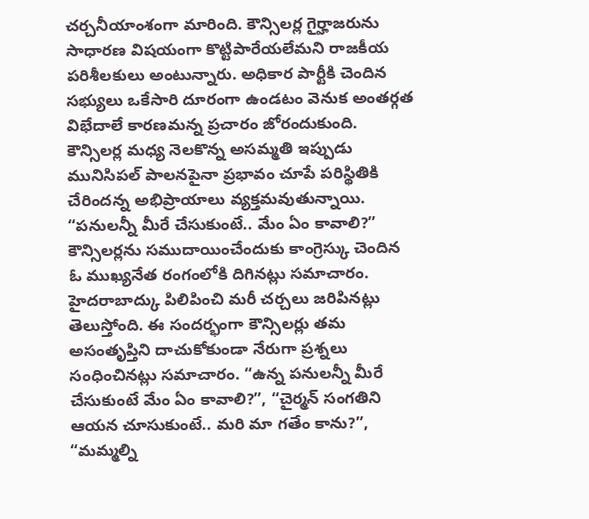చర్చనీయాంశంగా మారింది. కౌన్సిలర్ల గైర్హాజరును సాధారణ విషయంగా కొట్టిపారేయలేమని రాజకీయ పరిశీలకులు అంటున్నారు. అధికార పార్టీకి చెందిన సభ్యులు ఒకేసారి దూరంగా ఉండటం వెనుక అంతర్గత విభేదాలే కారణమన్న ప్రచారం జోరందుకుంది. కౌన్సిలర్ల మధ్య నెలకొన్న అసమ్మతి ఇప్పుడు మునిసిపల్ పాలనపైనా ప్రభావం చూపే పరిస్థితికి చేరిందన్న అభిప్రాయాలు వ్యక్తమవుతున్నాయి.
“పనులన్నీ మీరే చేసుకుంటే.. మేం ఏం కావాలి?”
కౌన్సిలర్లను సముదాయించేందుకు కాంగ్రెస్కు చెందిన ఓ ముఖ్యనేత రంగంలోకి దిగినట్లు సమాచారం. హైదరాబాద్కు పిలిపించి మరీ చర్చలు జరిపినట్లు తెలుస్తోంది. ఈ సందర్భంగా కౌన్సిలర్లు తమ అసంతృప్తిని దాచుకోకుండా నేరుగా ప్రశ్నలు సంధించినట్లు సమాచారం. “ఉన్న పనులన్నీ మీరే చేసుకుంటే మేం ఏం కావాలి?”, “చైర్మన్ సంగతిని ఆయన చూసుకుంటే.. మరి మా గతేం కాను?”, “మమ్మల్ని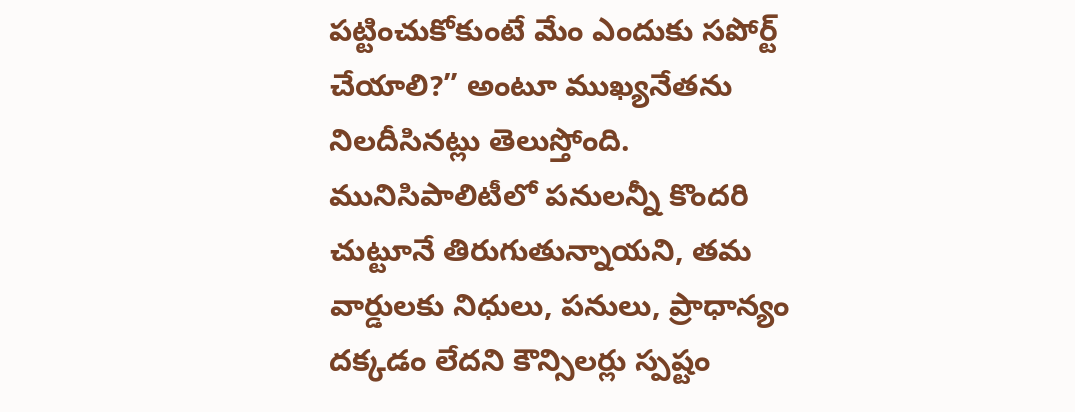పట్టించుకోకుంటే మేం ఎందుకు సపోర్ట్ చేయాలి?” అంటూ ముఖ్యనేతను నిలదీసినట్లు తెలుస్తోంది. మునిసిపాలిటీలో పనులన్నీ కొందరి చుట్టూనే తిరుగుతున్నాయని, తమ వార్డులకు నిధులు, పనులు, ప్రాధాన్యం దక్కడం లేదని కౌన్సిలర్లు స్పష్టం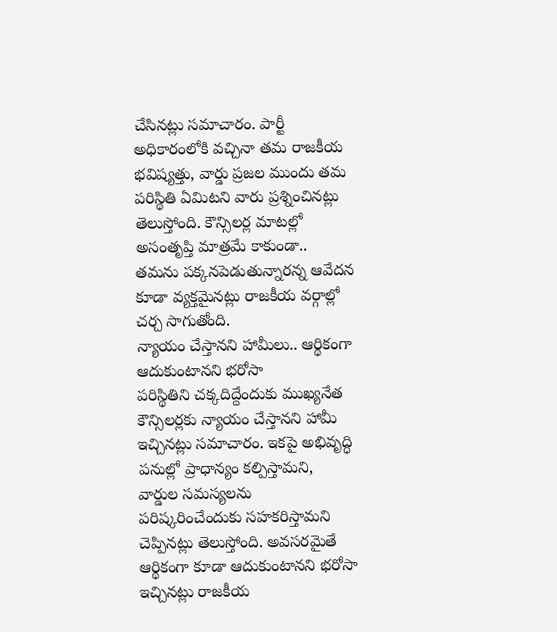చేసినట్లు సమాచారం. పార్టీ అధికారంలోకి వచ్చినా తమ రాజకీయ భవిష్యత్తు, వార్డు ప్రజల ముందు తమ పరిస్థితి ఏమిటని వారు ప్రశ్నించినట్లు తెలుస్తోంది. కౌన్సిలర్ల మాటల్లో అసంతృప్తి మాత్రమే కాకుండా.. తమను పక్కనపెడుతున్నారన్న ఆవేదన కూడా వ్యక్తమైనట్లు రాజకీయ వర్గాల్లో చర్చ సాగుతోంది.
న్యాయం చేస్తానని హామీలు.. ఆర్థికంగా ఆదుకుంటానని భరోసా
పరిస్థితిని చక్కదిద్దేందుకు ముఖ్యనేత కౌన్సిలర్లకు న్యాయం చేస్తానని హామీ ఇచ్చినట్లు సమాచారం. ఇకపై అభివృద్ధి పనుల్లో ప్రాధాన్యం కల్పిస్తామని, వార్డుల సమస్యలను పరిష్కరించేందుకు సహకరిస్తామని చెప్పినట్లు తెలుస్తోంది. అవసరమైతే ఆర్థికంగా కూడా ఆదుకుంటానని భరోసా ఇచ్చినట్లు రాజకీయ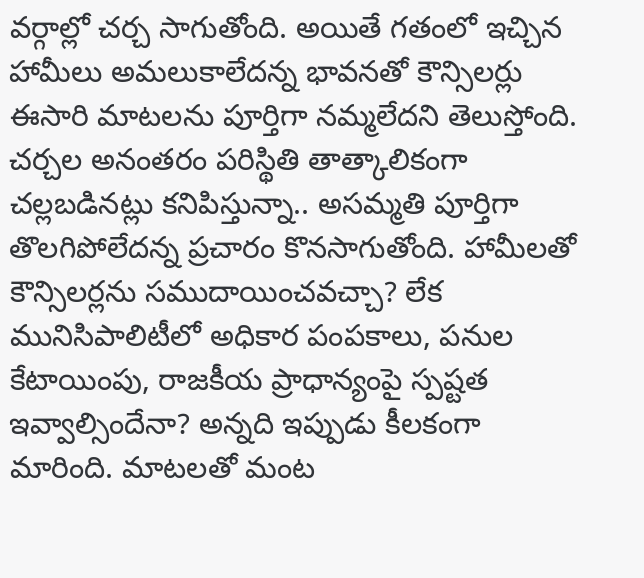వర్గాల్లో చర్చ సాగుతోంది. అయితే గతంలో ఇచ్చిన హామీలు అమలుకాలేదన్న భావనతో కౌన్సిలర్లు ఈసారి మాటలను పూర్తిగా నమ్మలేదని తెలుస్తోంది. చర్చల అనంతరం పరిస్థితి తాత్కాలికంగా చల్లబడినట్లు కనిపిస్తున్నా.. అసమ్మతి పూర్తిగా తొలగిపోలేదన్న ప్రచారం కొనసాగుతోంది. హామీలతో కౌన్సిలర్లను సముదాయించవచ్చా? లేక మునిసిపాలిటీలో అధికార పంపకాలు, పనుల కేటాయింపు, రాజకీయ ప్రాధాన్యంపై స్పష్టత ఇవ్వాల్సిందేనా? అన్నది ఇప్పుడు కీలకంగా మారింది. మాటలతో మంట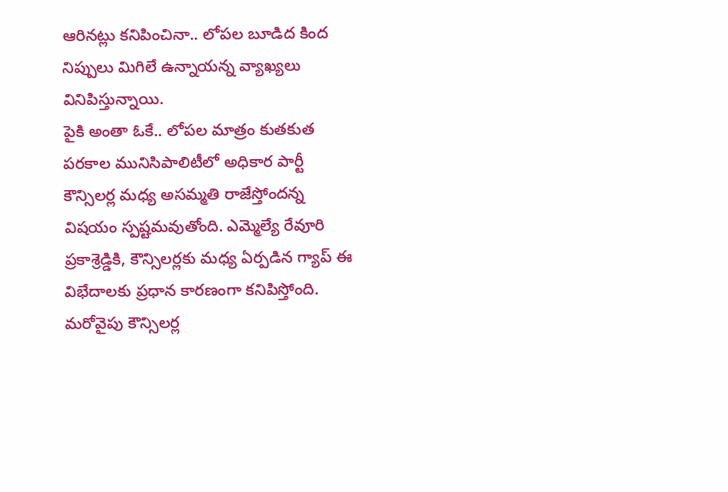ఆరినట్లు కనిపించినా.. లోపల బూడిద కింద నిప్పులు మిగిలే ఉన్నాయన్న వ్యాఖ్యలు వినిపిస్తున్నాయి.
పైకి అంతా ఓకే.. లోపల మాత్రం కుతకుత
పరకాల మునిసిపాలిటీలో అధికార పార్టీ కౌన్సిలర్ల మధ్య అసమ్మతి రాజేస్తోందన్న విషయం స్పష్టమవుతోంది. ఎమ్మెల్యే రేవూరి ప్రకాశ్రెడ్డికి, కౌన్సిలర్లకు మధ్య ఏర్పడిన గ్యాప్ ఈ విభేదాలకు ప్రధాన కారణంగా కనిపిస్తోంది. మరోవైపు కౌన్సిలర్ల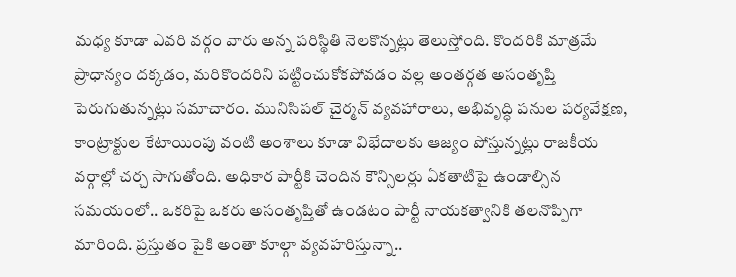మధ్య కూడా ఎవరి వర్గం వారు అన్న పరిస్థితి నెలకొన్నట్లు తెలుస్తోంది. కొందరికి మాత్రమే ప్రాధాన్యం దక్కడం, మరికొందరిని పట్టించుకోకపోవడం వల్ల అంతర్గత అసంతృప్తి పెరుగుతున్నట్లు సమాచారం. మునిసిపల్ చైర్మన్ వ్యవహారాలు, అభివృద్ధి పనుల పర్యవేక్షణ, కాంట్రాక్టుల కేటాయింపు వంటి అంశాలు కూడా విభేదాలకు ఆజ్యం పోస్తున్నట్లు రాజకీయ వర్గాల్లో చర్చ సాగుతోంది. అధికార పార్టీకి చెందిన కౌన్సిలర్లు ఏకతాటిపై ఉండాల్సిన సమయంలో.. ఒకరిపై ఒకరు అసంతృప్తితో ఉండటం పార్టీ నాయకత్వానికి తలనొప్పిగా మారింది. ప్రస్తుతం పైకి అంతా కూల్గా వ్యవహరిస్తున్నా..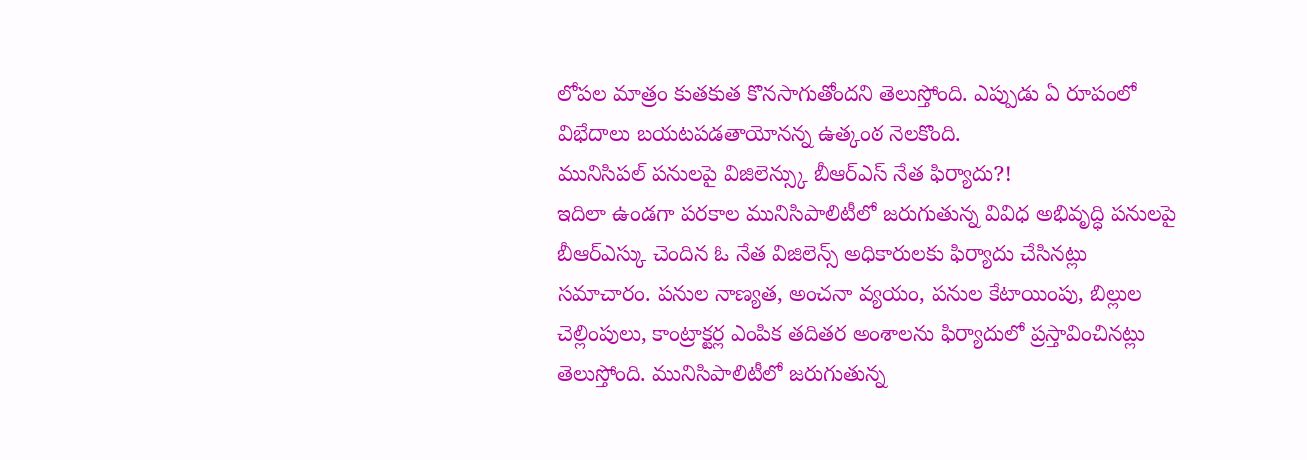లోపల మాత్రం కుతకుత కొనసాగుతోందని తెలుస్తోంది. ఎప్పుడు ఏ రూపంలో విభేదాలు బయటపడతాయోనన్న ఉత్కంఠ నెలకొంది.
మునిసిపల్ పనులపై విజిలెన్స్కు బీఆర్ఎస్ నేత ఫిర్యాదు?!
ఇదిలా ఉండగా పరకాల మునిసిపాలిటీలో జరుగుతున్న వివిధ అభివృద్ధి పనులపై బీఆర్ఎస్కు చెందిన ఓ నేత విజిలెన్స్ అధికారులకు ఫిర్యాదు చేసినట్లు సమాచారం. పనుల నాణ్యత, అంచనా వ్యయం, పనుల కేటాయింపు, బిల్లుల చెల్లింపులు, కాంట్రాక్టర్ల ఎంపిక తదితర అంశాలను ఫిర్యాదులో ప్రస్తావించినట్లు తెలుస్తోంది. మునిసిపాలిటీలో జరుగుతున్న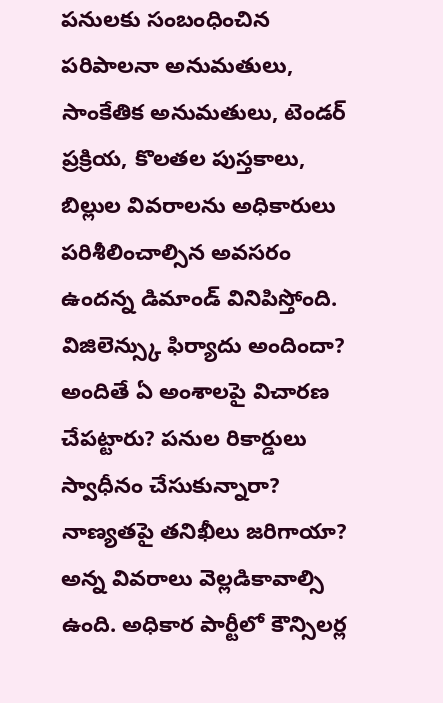పనులకు సంబంధించిన పరిపాలనా అనుమతులు, సాంకేతిక అనుమతులు, టెండర్ ప్రక్రియ, కొలతల పుస్తకాలు, బిల్లుల వివరాలను అధికారులు పరిశీలించాల్సిన అవసరం ఉందన్న డిమాండ్ వినిపిస్తోంది. విజిలెన్స్కు ఫిర్యాదు అందిందా? అందితే ఏ అంశాలపై విచారణ చేపట్టారు? పనుల రికార్డులు స్వాధీనం చేసుకున్నారా? నాణ్యతపై తనిఖీలు జరిగాయా? అన్న వివరాలు వెల్లడికావాల్సి ఉంది. అధికార పార్టీలో కౌన్సిలర్ల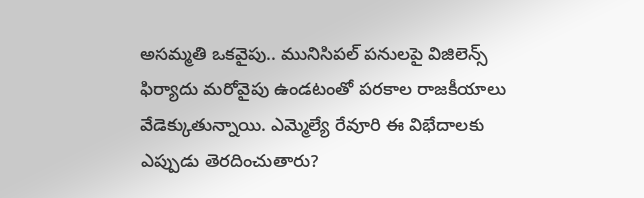అసమ్మతి ఒకవైపు.. మునిసిపల్ పనులపై విజిలెన్స్ ఫిర్యాదు మరోవైపు ఉండటంతో పరకాల రాజకీయాలు వేడెక్కుతున్నాయి. ఎమ్మెల్యే రేవూరి ఈ విభేదాలకు ఎప్పుడు తెరదించుతారు?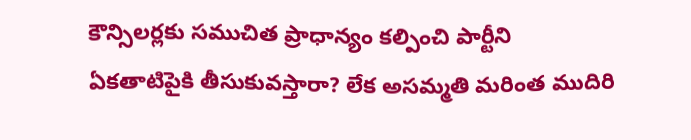కౌన్సిలర్లకు సముచిత ప్రాధాన్యం కల్పించి పార్టీని ఏకతాటిపైకి తీసుకువస్తారా? లేక అసమ్మతి మరింత ముదిరి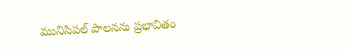మునిసిపల్ పాలనను ప్రభావితం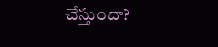చేస్తుందా?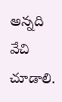అన్నది వేచి చూడాలి.